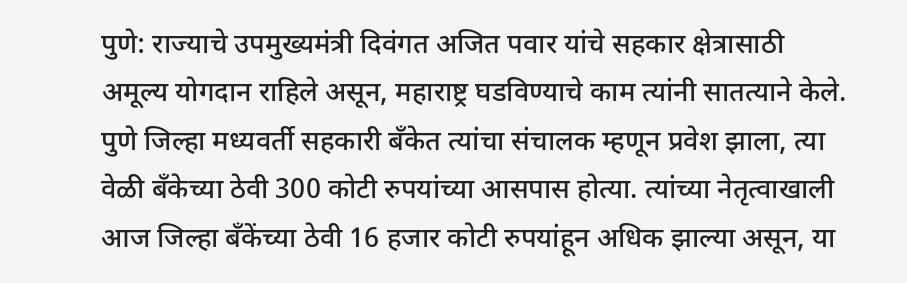पुणे: राज्याचे उपमुख्यमंत्री दिवंगत अजित पवार यांचे सहकार क्षेत्रासाठी अमूल्य योगदान राहिले असून, महाराष्ट्र घडविण्याचे काम त्यांनी सातत्याने केले. पुणे जिल्हा मध्यवर्ती सहकारी बँकेत त्यांचा संचालक म्हणून प्रवेश झाला, त्या वेळी बँकेच्या ठेवी 300 कोटी रुपयांच्या आसपास होत्या. त्यांच्या नेतृत्वाखाली आज जिल्हा बँकेंच्या ठेवी 16 हजार कोटी रुपयांहून अधिक झाल्या असून, या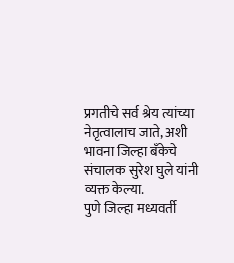प्रगतीचे सर्व श्रेय त्यांच्या नेतृत्वालाच जाते, अशी भावना जिल्हा बँकेचे संचालक सुरेश घुले यांनी व्यक्त केल्या.
पुणे जिल्हा मध्यवर्ती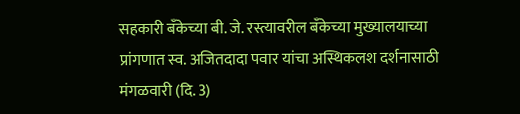सहकारी बँकेच्या बी. जे. रस्त्यावरील बँकेच्या मुख्यालयाच्या प्रांगणात स्व. अजितदादा पवार यांचा अस्थिकलश दर्शनासाठी मंगळवारी (दि. 3)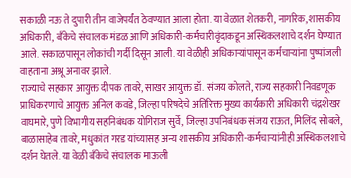सकाळी नऊ ते दुपारी तीन वाजेपर्यंत ठेवण्यात आला होता. या वेळात शेतकरी, नागरिक, शासकीय अधिकारी, बँकेचे संचालक मंडळ आणि अधिकारी-कर्मचारीवृंदाकडून अस्थिकलशाचे दर्शन घेण्यात आले. सकाळपासून लोकांची गर्दी दिसून आली. या वेळीही अधिकाऱ्यांपासून कर्मचाऱ्यांना पुष्पांजली वाहताना अश्रू अनावर झाले.
राज्याचे सहकार आयुक्त दीपक तावरे, साखर आयुक्त डॉ. संजय कोलते, राज्य सहकारी निवडणूक प्राधिकरणाचे आयुक्त अनिल कवडे, जिल्हा परिषदेचे अतिरिक्त मुख्य कार्यकारी अधिकारी चंद्रशेखर वाघमारे, पुणे विभागीय सहनिबंधक योगिराज सुर्वे, जिल्हा उपनिबंधक संजय राऊत, मिलिंद सोबले, बाळासाहेब तावरे, मधुकांत गरड यांच्यासह अन्य शासकीय अधिकारी-कर्मचाऱ्यांनीही अस्थिकलशाचे दर्शन घेतले. या वेळी बँकेचे संचालक माऊली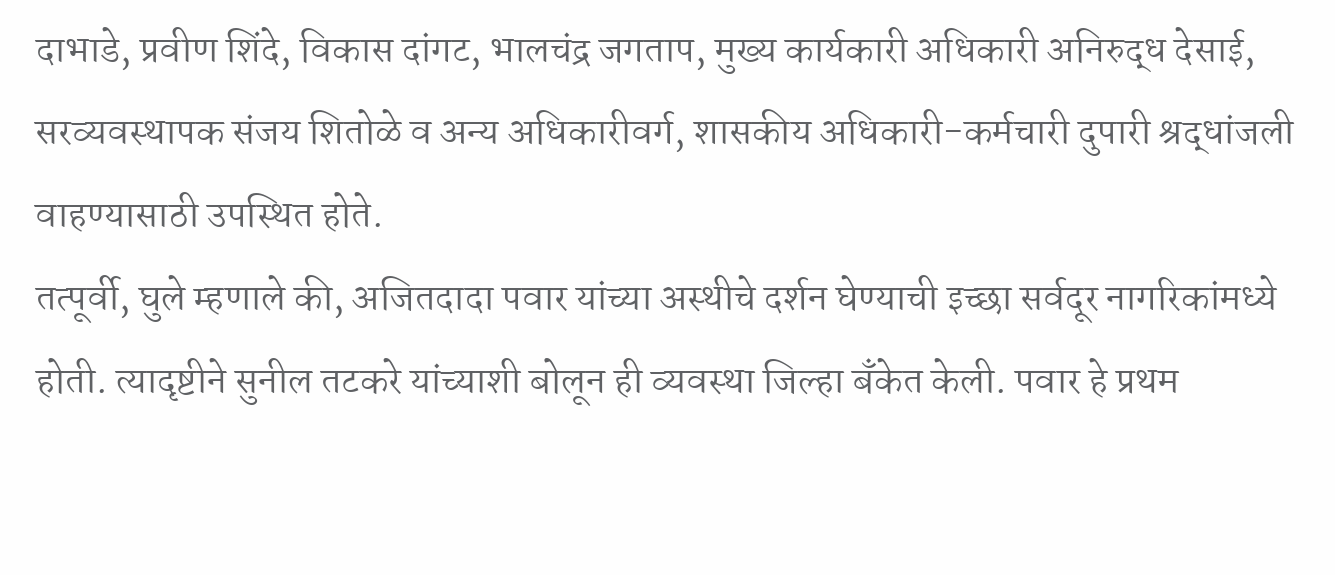दाभाडे, प्रवीण शिंदे, विकास दांगट, भालचंद्र जगताप, मुख्य कार्यकारी अधिकारी अनिरुद्ध देसाई, सरव्यवस्थापक संजय शितोळे व अन्य अधिकारीवर्ग, शासकीय अधिकारी-कर्मचारी दुपारी श्रद्धांजली वाहण्यासाठी उपस्थित होते.
तत्पूर्वी, घुले म्हणाले की, अजितदादा पवार यांच्या अस्थीचे दर्शन घेण्याची इच्छा सर्वदूर नागरिकांमध्ये होती. त्यादृष्टीने सुनील तटकरे यांच्याशी बोलून ही व्यवस्था जिल्हा बँकेत केली. पवार हे प्रथम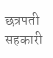छत्रपती सहकारी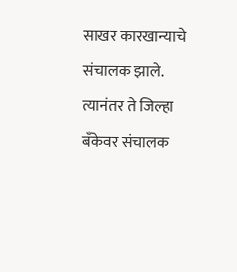साखर कारखान्याचे संचालक झाले. त्यानंतर ते जिल्हा बँकेवर संचालक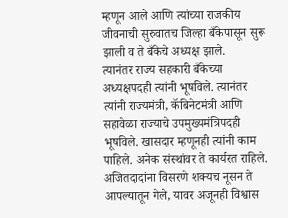म्हणून आले आणि त्यांच्या राजकीय जीवनाची सुरुवातच जिल्हा बँकेपासून सुरू झाली व ते बँकेचे अध्यक्ष झाले.
त्यानंतर राज्य सहकारी बँकेच्या अध्यक्षपदही त्यांनी भूषविले. त्यानंतर त्यांनी राज्यमंत्री, कॅबिनेटमंत्री आणि सहावेळा राज्याचे उपमुख्यमंत्रिपदही भूषविले. खासदार म्हणूनही त्यांनी काम पाहिले. अनेक संस्थांवर ते कार्यरत राहिले. अजितदादांना विसरणे शक्यच नूसन ते आपल्यातून गेले, यावर अजूनही विश्वास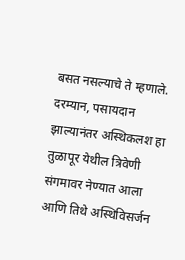बसत नसल्याचे ते म्हणाले. दरम्यान, पसायदान झाल्यानंतर अस्थिकलश हा तुळापूर येथील त्रिवेणी संगमावर नेण्यात आला आणि तिथे अस्थिविसर्जन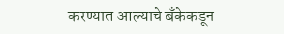करण्यात आल्याचे बँकेकडून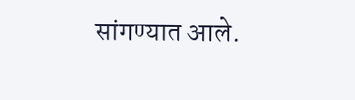सांगण्यात आले.